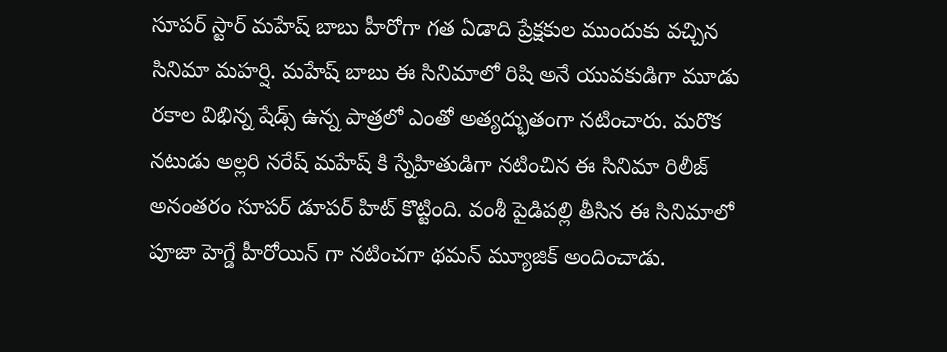సూపర్ స్టార్ మహేష్ బాబు హీరోగా గత ఏడాది ప్రేక్షకుల ముందుకు వచ్చిన సినిమా మహర్షి. మహేష్ బాబు ఈ సినిమాలో రిషి అనే యువకుడిగా మూడు రకాల విభిన్న షేడ్స్ ఉన్న పాత్రలో ఎంతో అత్యద్భుతంగా నటించారు. మరొక నటుడు అల్లరి నరేష్ మహేష్ కి స్నేహితుడిగా నటించిన ఈ సినిమా రిలీజ్ అనంతరం సూపర్ డూపర్ హిట్ కొట్టింది. వంశీ పైడిపల్లి తీసిన ఈ సినిమాలో పూజా హెగ్డే హీరోయిన్ గా నటించగా థమన్ మ్యూజిక్ అందించాడు.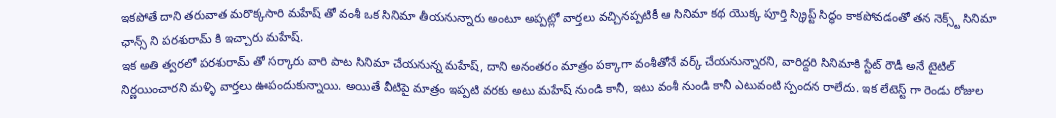ఇకపోతే దాని తరువాత మరొక్కసారి మహేష్ తో వంశీ ఒక సినిమా తీయనున్నారు అంటూ అప్పట్లో వార్తలు వచ్చినప్పటికీ ఆ సినిమా కథ యొక్క పూర్తి స్క్రిప్ట్ సిద్ధం కాకపోవడంతో తన నెక్స్ట్ సినిమా ఛాన్స్ ని పరశురామ్ కి ఇచ్చారు మహేష్.
ఇక అతి త్వరలో పరశురామ్ తో సర్కారు వారి పాట సినిమా చేయనున్న మహేష్, దాని అనంతరం మాత్రం పక్కాగా వంశీతోనే వర్క్ చేయనున్నారని, వారిద్దరి సినిమాకి స్టేట్ రౌడీ అనే టైటిల్ నిర్ణయించారని మళ్ళి వార్తలు ఊపందుకున్నాయి. అయితే వీటిపై మాత్రం ఇప్పటి వరకు అటు మహేష్ నుండి కానీ, ఇటు వంశీ నుండి కానీ ఎటువంటి స్పందన రాలేదు. ఇక లేటెస్ట్ గా రెండు రోజుల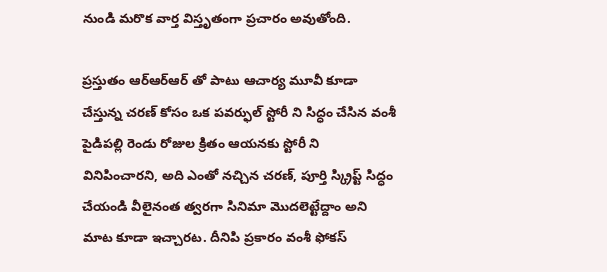నుండి మరొక వార్త విస్తృతంగా ప్రచారం అవుతోంది.

ప్రస్తుతం ఆర్ఆర్ఆర్ తో పాటు ఆచార్య మూవీ కూడా చేస్తున్న చరణ్ కోసం ఒక పవర్ఫుల్ స్టోరీ ని సిద్ధం చేసిన వంశీ పైడిపల్లి రెండు రోజుల క్రితం ఆయనకు స్టోరీ ని వినిపించారని, అది ఎంతో నచ్చిన చరణ్, పూర్తి స్క్రిప్ట్ సిద్ధం చేయండి వీలైనంత త్వరగా సినిమా మొదలెట్టేద్దాం అని మాట కూడా ఇచ్చారట. దీనిపి ప్రకారం వంశీ ఫోకస్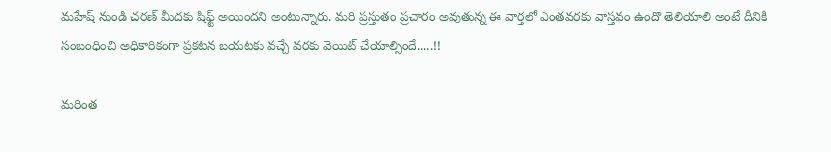మహేష్ నుండి చరణ్ మీదకు షిఫ్ట్ అయిందని అంటున్నారు. మరి ప్రస్తుతం ప్రచారం అవుతున్న ఈ వార్తలో ఎంతవరకు వాస్తవం ఉందొ తెలియాలి అంటే దీనికి సంబంధించి అధికారికంగా ప్రకటన బయటకు వచ్చే వరకు వెయిట్ చేయాల్సిందే.....!!

మరింత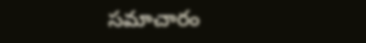సమాచారం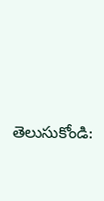తెలుసుకోండి: